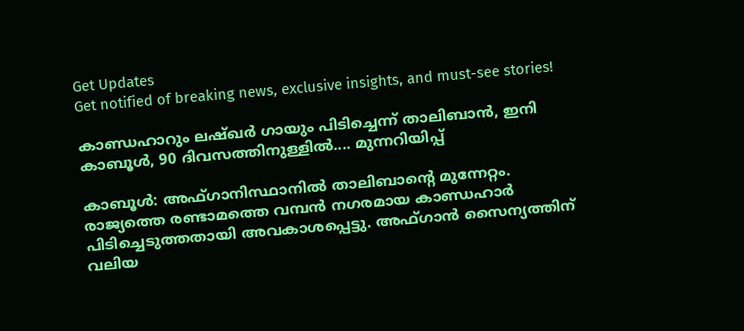Get Updates
Get notified of breaking news, exclusive insights, and must-see stories!

കാണ്ഡഹാറും ലഷ്ഖര്‍ ഗായും പിടിച്ചെന്ന് താലിബാന്‍, ഇനി കാബൂള്‍, 90 ദിവസത്തിനുള്ളില്‍.... മുന്നറിയിപ്പ്

കാബൂള്‍: അഫ്ഗാനിസ്ഥാനില്‍ താലിബാന്റെ മുന്നേറ്റം. രാജ്യത്തെ രണ്ടാമത്തെ വമ്പന്‍ നഗരമായ കാണ്ഡഹാര്‍ പിടിച്ചെടുത്തതായി അവകാശപ്പെട്ടു. അഫ്ഗാന്‍ സൈന്യത്തിന് വലിയ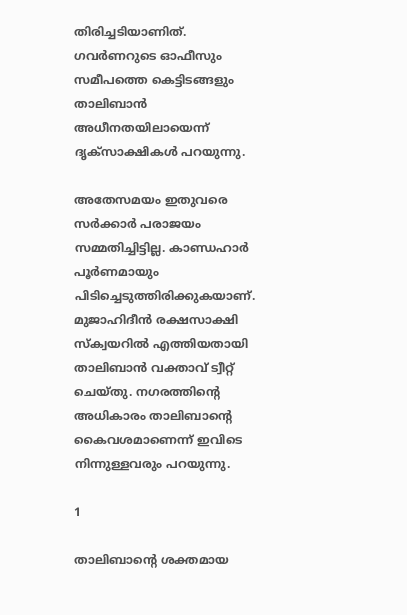തിരിച്ചടിയാണിത്. ഗവര്‍ണറുടെ ഓഫീസും സമീപത്തെ കെട്ടിടങ്ങളും താലിബാന്‍ അധീനതയിലായെന്ന് ദൃക്‌സാക്ഷികള്‍ പറയുന്നു.

അതേസമയം ഇതുവരെ സര്‍ക്കാര്‍ പരാജയം സമ്മതിച്ചിട്ടില്ല. കാണ്ഡഹാര്‍ പൂര്‍ണമായും പിടിച്ചെടുത്തിരിക്കുകയാണ്. മുജാഹിദീന്‍ രക്ഷസാക്ഷി സ്‌ക്വയറില്‍ എത്തിയതായി താലിബാന്‍ വക്താവ് ട്വീറ്റ് ചെയ്തു. നഗരത്തിന്റെ അധികാരം താലിബാന്റെ കൈവശമാണെന്ന് ഇവിടെ നിന്നുള്ളവരും പറയുന്നു.

1

താലിബാന്റെ ശക്തമായ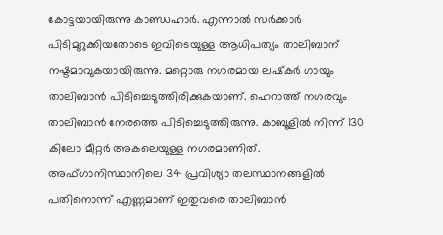കോട്ടയായിരുന്നു കാണ്ഡഹാര്‍. എന്നാല്‍ സര്‍ക്കാര്‍ പിടിമുറുക്കിയതോടെ ഇവിടെയുള്ള ആധിപത്യം താലിബാന് നഷ്ടമാവുകയായിരുന്നു. മറ്റൊരു നഗരമായ ലഷ്‌കര്‍ ഗായും താലിബാന്‍ പിടിച്ചെടുത്തിരിക്കുകയാണ്. ഹെറാത്ത് നഗരവും താലിബാന്‍ നേരത്തെ പിടിച്ചെടുത്തിരുന്നു. കാബൂളില്‍ നിന്ന് 130 കിലോ മീറ്റര്‍ അകലെയുള്ള നഗരമാണിത്. അഫ്ഗാനിസ്ഥാനിലെ 34 പ്രവിശ്യാ തലസ്ഥാനങ്ങളില്‍ പതിനൊന്ന് എണ്ണമാണ് ഇതുവരെ താലിബാന്‍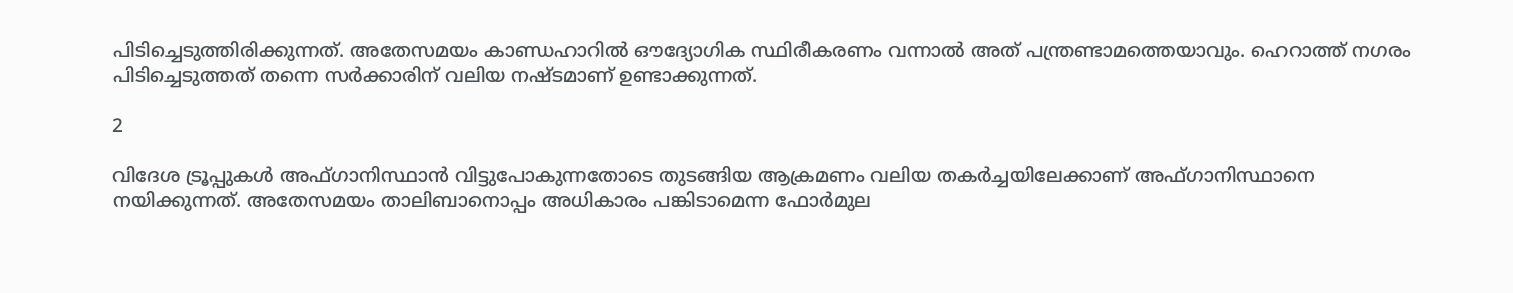പിടിച്ചെടുത്തിരിക്കുന്നത്. അതേസമയം കാണ്ഡഹാറില്‍ ഔദ്യോഗിക സ്ഥിരീകരണം വന്നാല്‍ അത് പന്ത്രണ്ടാമത്തെയാവും. ഹെറാത്ത് നഗരം പിടിച്ചെടുത്തത് തന്നെ സര്‍ക്കാരിന് വലിയ നഷ്ടമാണ് ഉണ്ടാക്കുന്നത്.

2

വിദേശ ട്രൂപ്പുകള്‍ അഫ്ഗാനിസ്ഥാന്‍ വിട്ടുപോകുന്നതോടെ തുടങ്ങിയ ആക്രമണം വലിയ തകര്‍ച്ചയിലേക്കാണ് അഫ്ഗാനിസ്ഥാനെ നയിക്കുന്നത്. അതേസമയം താലിബാനൊപ്പം അധികാരം പങ്കിടാമെന്ന ഫോര്‍മുല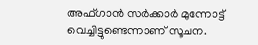അഫ്ഗാന്‍ സര്‍ക്കാര്‍ മുന്നോട്ട് വെച്ചിട്ടുണ്ടെന്നാണ് സൂചന.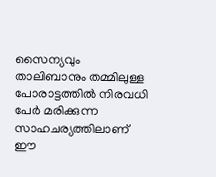സൈന്യവും താലിബാനും തമ്മിലുള്ള പോരാട്ടത്തില്‍ നിരവധി പേര്‍ മരിക്കുന്ന സാഹചര്യത്തിലാണ് ഈ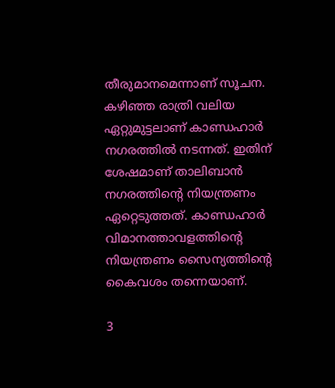തീരുമാനമെന്നാണ് സൂചന. കഴിഞ്ഞ രാത്രി വലിയ ഏറ്റുമുട്ടലാണ് കാണ്ഡഹാര്‍ നഗരത്തില്‍ നടന്നത്. ഇതിന് ശേഷമാണ് താലിബാന്‍ നഗരത്തിന്റെ നിയന്ത്രണം ഏറ്റെടുത്തത്. കാണ്ഡഹാര്‍ വിമാനത്താവളത്തിന്റെ നിയന്ത്രണം സൈന്യത്തിന്റെ കൈവശം തന്നെയാണ്.

3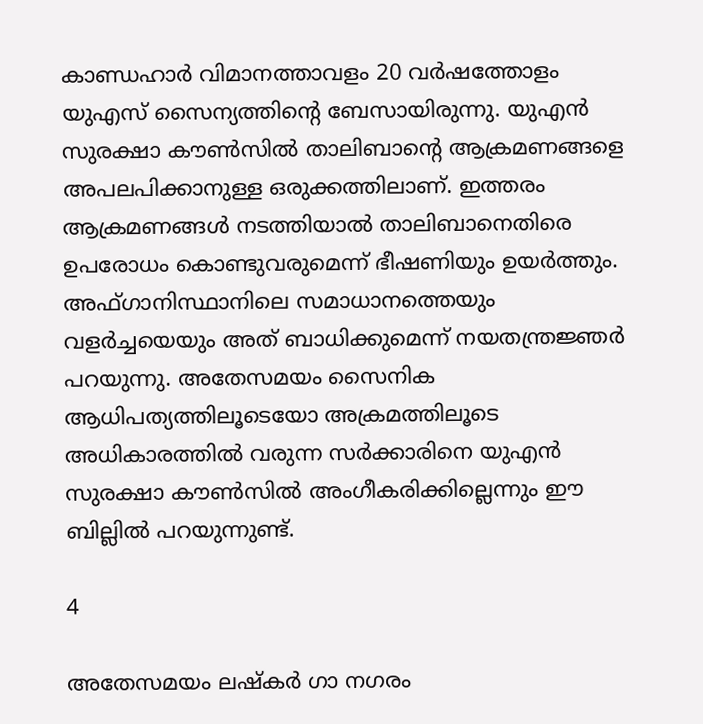കാണ്ഡഹാര്‍ വിമാനത്താവളം 20 വര്‍ഷത്തോളം യുഎസ് സൈന്യത്തിന്റെ ബേസായിരുന്നു. യുഎന്‍ സുരക്ഷാ കൗണ്‍സില്‍ താലിബാന്റെ ആക്രമണങ്ങളെ അപലപിക്കാനുള്ള ഒരുക്കത്തിലാണ്. ഇത്തരം ആക്രമണങ്ങള്‍ നടത്തിയാല്‍ താലിബാനെതിരെ ഉപരോധം കൊണ്ടുവരുമെന്ന് ഭീഷണിയും ഉയര്‍ത്തും. അഫ്ഗാനിസ്ഥാനിലെ സമാധാനത്തെയും വളര്‍ച്ചയെയും അത് ബാധിക്കുമെന്ന് നയതന്ത്രജ്ഞര്‍ പറയുന്നു. അതേസമയം സൈനിക ആധിപത്യത്തിലൂടെയോ അക്രമത്തിലൂടെ അധികാരത്തില്‍ വരുന്ന സര്‍ക്കാരിനെ യുഎന്‍ സുരക്ഷാ കൗണ്‍സില്‍ അംഗീകരിക്കില്ലെന്നും ഈ ബില്ലില്‍ പറയുന്നുണ്ട്.

4

അതേസമയം ലഷ്‌കര്‍ ഗാ നഗരം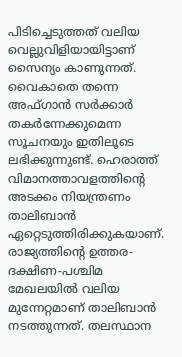പിടിച്ചെടുത്തത് വലിയ വെല്ലുവിളിയായിട്ടാണ് സൈന്യം കാണുന്നത്. വൈകാതെ തന്നെ അഫ്ഗാന്‍ സര്‍ക്കാര്‍ തകര്‍ന്നേക്കുമെന്ന സൂചനയും ഇതിലൂടെ ലഭിക്കുന്നുണ്ട്. ഹെരാത്ത് വിമാനത്താവളത്തിന്റെ അടക്കം നിയന്ത്രണം താലിബാന്‍ ഏറ്റെടുത്തിരിക്കുകയാണ്. രാജ്യത്തിന്റെ ഉത്തര-ദക്ഷിണ-പശ്ചിമ മേഖലയില്‍ വലിയ മുന്നേറ്റമാണ് താലിബാന്‍ നടത്തുന്നത്. തലസ്ഥാന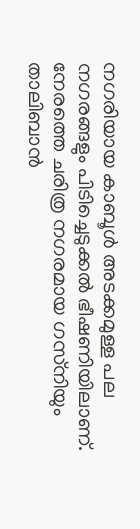നഗരിയായ കാബൂള്‍ അടക്കമുള്ള പല നഗരങ്ങളും പിടിച്ചെടുക്കല്‍ ഭീഷണിയിലാണ്. നേരത്തെ ചരിത്ര നഗരമായ ഗസ്‌നിയും താലിബാന്‍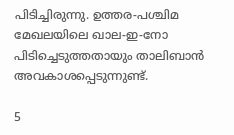പിടിച്ചിരുന്നു. ഉത്തര-പശ്ചിമ മേഖലയിലെ ഖാല-ഇ-നോ പിടിച്ചെടുത്തതായും താലിബാന്‍ അവകാശപ്പെടുന്നുണ്ട്.

5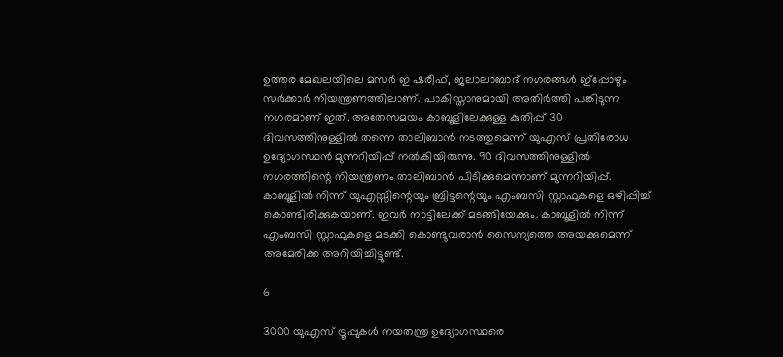ഉത്തര മേഖലയിലെ മസര്‍ ഇ ഷരീഫ്, ജലാലാബാദ് നഗരങ്ങള്‍ ഇ്‌പ്പോഴും സര്‍ക്കാര്‍ നിയന്ത്രണത്തിലാണ്. പാകിസ്താനുമായി അതിര്‍ത്തി പങ്കിടുന്ന നഗരമാണ് ഇത്. അതേസമയം കാബൂളിലേക്കുള്ള കുതിപ്പ് 30 ദിവസത്തിനുള്ളില്‍ തന്നെ താലിബാന്‍ നടത്തുമെന്ന് യുഎസ് പ്രതിരോധ ഉദ്യോഗസ്ഥന്‍ മുന്നറിയിപ്പ് നല്‍കിയിരുന്നു. 90 ദിവസത്തിനുള്ളില്‍ നഗരത്തിന്റെ നിയന്ത്രണം താലിബാന്‍ പിടിക്കുമെന്നാണ് മുന്നറിയിപ്പ്. കാബൂളില്‍ നിന്ന് യുഎസ്സിന്റെയും ബ്രിട്ടന്റെയും എംബസി സ്റ്റാഫുകളെ ഒഴിപ്പിച്ച് കൊണ്ടിരിക്കുകയാണ്. ഇവര്‍ നാട്ടിലേക്ക് മടങ്ങിയേക്കും. കാബൂളില്‍ നിന്ന് എംബസി സ്റ്റാഫുകളെ മടക്കി കൊണ്ടുവരാന്‍ സൈന്യത്തെ അയക്കുമെന്ന് അമേരിക്ക അറിയിച്ചിട്ടുണ്ട്.

6

3000 യുഎസ് ട്രൂപ്പുകള്‍ നയതന്ത്ര ഉദ്യോഗസ്ഥരെ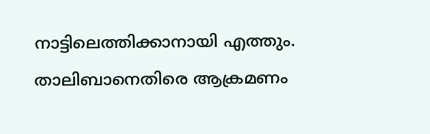നാട്ടിലെത്തിക്കാനായി എത്തും. താലിബാനെതിരെ ആക്രമണം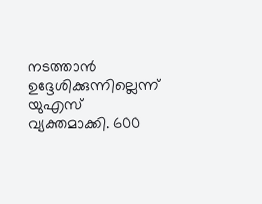നടത്താന്‍ ഉദ്ദേശിക്കുന്നില്ലെന്ന് യുഎസ് വ്യക്തമാക്കി. 600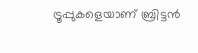ട്രൂപ്പുകളെയാണ് ബ്രിട്ടന്‍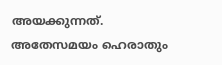അയക്കുന്നത്. അതേസമയം ഹെരാതും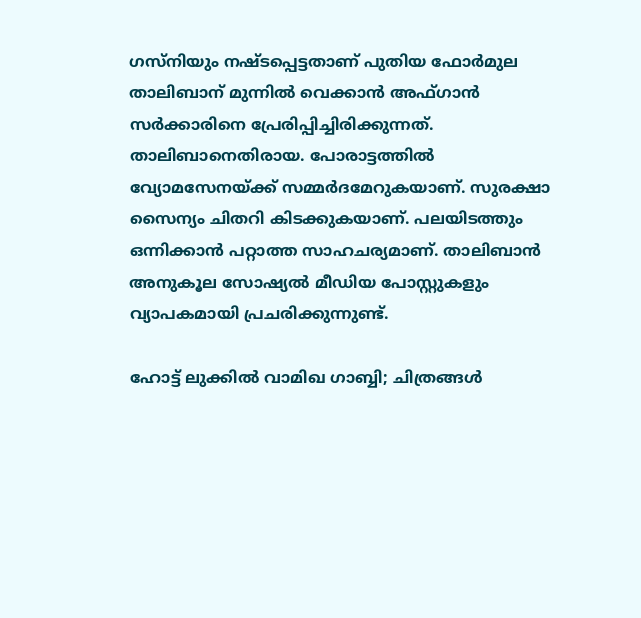ഗസ്‌നിയും നഷ്ടപ്പെട്ടതാണ് പുതിയ ഫോര്‍മുല താലിബാന് മുന്നില്‍ വെക്കാന്‍ അഫ്ഗാന്‍ സര്‍ക്കാരിനെ പ്രേരിപ്പിച്ചിരിക്കുന്നത്. താലിബാനെതിരായ. പോരാട്ടത്തില്‍ വ്യോമസേനയ്ക്ക് സമ്മര്‍ദമേറുകയാണ്. സുരക്ഷാ സൈന്യം ചിതറി കിടക്കുകയാണ്. പലയിടത്തും ഒന്നിക്കാന്‍ പറ്റാത്ത സാഹചര്യമാണ്. താലിബാന്‍ അനുകൂല സോഷ്യല്‍ മീഡിയ പോസ്റ്റുകളും വ്യാപകമായി പ്രചരിക്കുന്നുണ്ട്.

ഹോട്ട് ലുക്കിൽ വാമിഖ ഗാബ്ബി; ചിത്രങ്ങൾ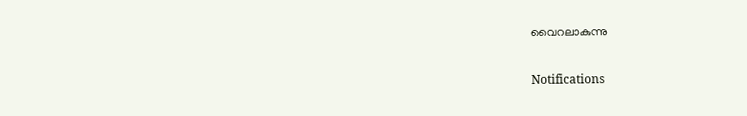വൈറലാകുന്നു

Notifications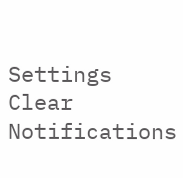Settings
Clear Notifications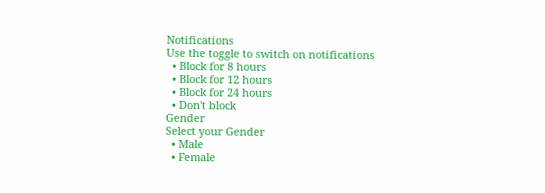Notifications
Use the toggle to switch on notifications
  • Block for 8 hours
  • Block for 12 hours
  • Block for 24 hours
  • Don't block
Gender
Select your Gender
  • Male
  • Female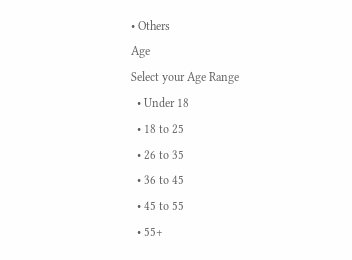• Others
Age
Select your Age Range
  • Under 18
  • 18 to 25
  • 26 to 35
  • 36 to 45
  • 45 to 55
  • 55+